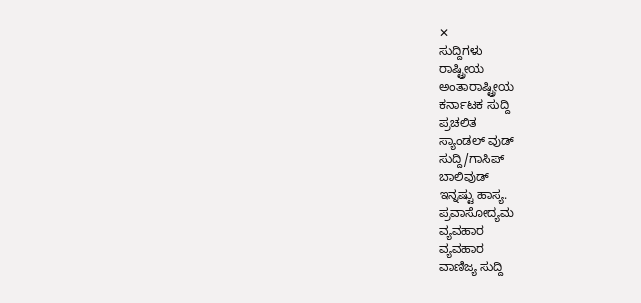✕
ಸುದ್ದಿಗಳು
ರಾಷ್ಟ್ರೀಯ
ಅಂತಾರಾಷ್ಟ್ರೀಯ
ಕರ್ನಾಟಕ ಸುದ್ದಿ
ಪ್ರಚಲಿತ
ಸ್ಯಾಂಡಲ್ ವುಡ್
ಸುದ್ದಿ/ಗಾಸಿಪ್
ಬಾಲಿವುಡ್
ಇನ್ನಷ್ಟು ಹಾಸ್ಯ.
ಪ್ರವಾಸೋದ್ಯಮ
ವ್ಯವಹಾರ
ವ್ಯವಹಾರ
ವಾಣಿಜ್ಯ ಸುದ್ದಿ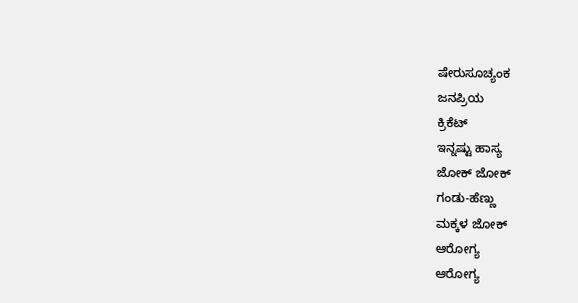ಷೇರುಸೂಚ್ಯಂಕ
ಜನಪ್ರಿಯ
ಕ್ರಿಕೆಟ್
ಇನ್ನಷ್ಟು ಹಾಸ್ಯ
ಜೋಕ್ ಜೋಕ್
ಗಂಡು-ಹೆಣ್ಣು
ಮಕ್ಕಳ ಜೋಕ್
ಆರೋಗ್ಯ
ಆರೋಗ್ಯ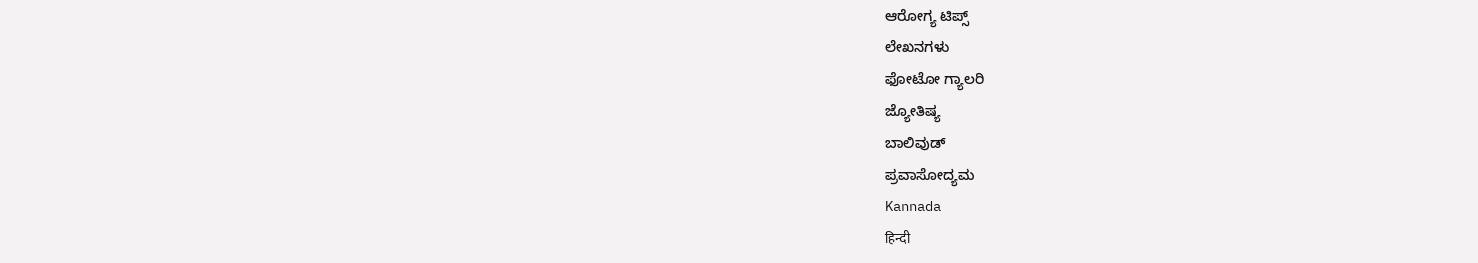ಆರೋಗ್ಯ ಟಿಪ್ಸ್
ಲೇಖನಗಳು
ಫೋಟೋ ಗ್ಯಾಲರಿ
ಜ್ಯೋತಿಷ್ಯ
ಬಾಲಿವುಡ್
ಪ್ರವಾಸೋದ್ಯಮ
Kannada
हिन्दी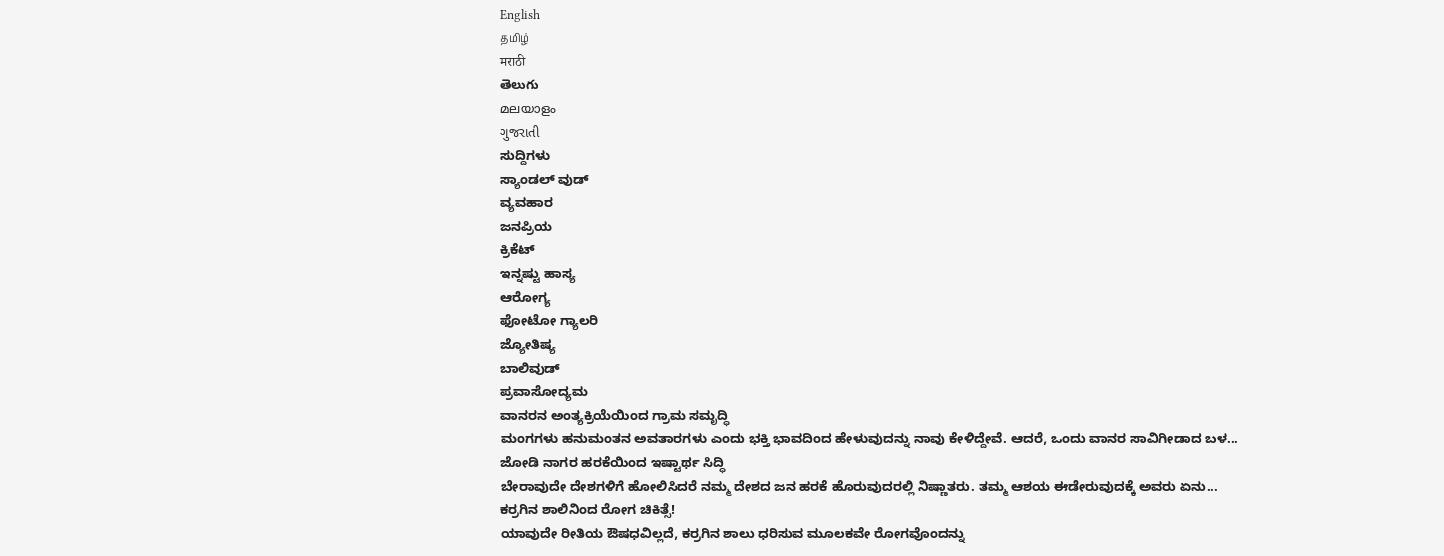English
தமிழ்
मराठी
తెలుగు
മലയാളം
ગુજરાતી
ಸುದ್ದಿಗಳು
ಸ್ಯಾಂಡಲ್ ವುಡ್
ವ್ಯವಹಾರ
ಜನಪ್ರಿಯ
ಕ್ರಿಕೆಟ್
ಇನ್ನಷ್ಟು ಹಾಸ್ಯ
ಆರೋಗ್ಯ
ಫೋಟೋ ಗ್ಯಾಲರಿ
ಜ್ಯೋತಿಷ್ಯ
ಬಾಲಿವುಡ್
ಪ್ರವಾಸೋದ್ಯಮ
ವಾನರನ ಅಂತ್ಯಕ್ರಿಯೆಯಿಂದ ಗ್ರಾಮ ಸಮೃದ್ಧಿ
ಮಂಗಗಳು ಹನುಮಂತನ ಅವತಾರಗಳು ಎಂದು ಭಕ್ತಿ ಭಾವದಿಂದ ಹೇಳುವುದನ್ನು ನಾವು ಕೇಳಿದ್ದೇವೆ. ಆದರೆ, ಒಂದು ವಾನರ ಸಾವಿಗೀಡಾದ ಬಳ...
ಜೋಡಿ ನಾಗರ ಹರಕೆಯಿಂದ ಇಷ್ಟಾರ್ಥ ಸಿದ್ಧಿ
ಬೇರಾವುದೇ ದೇಶಗಳಿಗೆ ಹೋಲಿಸಿದರೆ ನಮ್ಮ ದೇಶದ ಜನ ಹರಕೆ ಹೊರುವುದರಲ್ಲಿ ನಿಷ್ಣಾತರು. ತಮ್ಮ ಆಶಯ ಈಡೇರುವುದಕ್ಕೆ ಅವರು ಏನು...
ಕರ್ರಗಿನ ಶಾಲಿನಿಂದ ರೋಗ ಚಿಕಿತ್ಸೆ!
ಯಾವುದೇ ರೀತಿಯ ಔಷಧವಿಲ್ಲದೆ, ಕರ್ರಗಿನ ಶಾಲು ಧರಿಸುವ ಮೂಲಕವೇ ರೋಗವೊಂದನ್ನು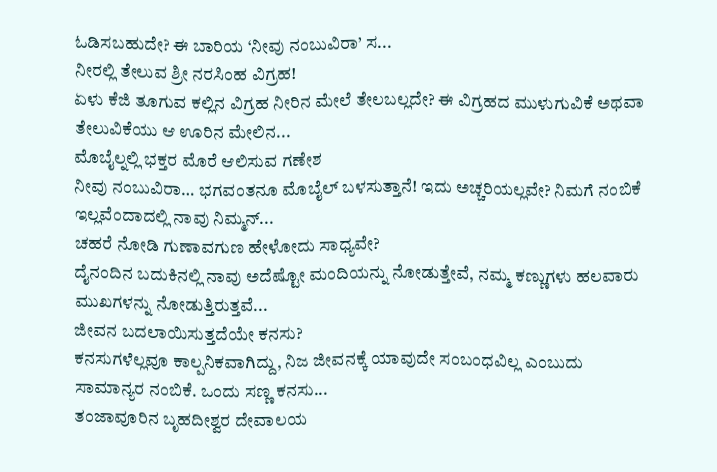ಓಡಿಸಬಹುದೇ? ಈ ಬಾರಿಯ ‘ನೀವು ನಂಬುವಿರಾ’ ಸ...
ನೀರಲ್ಲಿ ತೇಲುವ ಶ್ರೀ ನರಸಿಂಹ ವಿಗ್ರಹ!
ಏಳು ಕೆಜಿ ತೂಗುವ ಕಲ್ಲಿನ ವಿಗ್ರಹ ನೀರಿನ ಮೇಲೆ ತೇಲಬಲ್ಲದೇ? ಈ ವಿಗ್ರಹದ ಮುಳುಗುವಿಕೆ ಅಥವಾ ತೇಲುವಿಕೆಯು ಆ ಊರಿನ ಮೇಲಿನ...
ಮೊಬೈಲ್ನಲ್ಲಿ ಭಕ್ತರ ಮೊರೆ ಆಲಿಸುವ ಗಣೇಶ
ನೀವು ನಂಬುವಿರಾ… ಭಗವಂತನೂ ಮೊಬೈಲ್ ಬಳಸುತ್ತಾನೆ! ಇದು ಅಚ್ಚರಿಯಲ್ಲವೇ? ನಿಮಗೆ ನಂಬಿಕೆ ಇಲ್ಲವೆಂದಾದಲ್ಲಿ ನಾವು ನಿಮ್ಮನ್...
ಚಹರೆ ನೋಡಿ ಗುಣಾವಗುಣ ಹೇಳೋದು ಸಾಧ್ಯವೇ?
ದೈನಂದಿನ ಬದುಕಿನಲ್ಲಿ ನಾವು ಅದೆಷ್ಟೋ ಮಂದಿಯನ್ನು ನೋಡುತ್ತೇವೆ, ನಮ್ಮ ಕಣ್ಣುಗಳು ಹಲವಾರು ಮುಖಗಳನ್ನು ನೋಡುತ್ತಿರುತ್ತವೆ...
ಜೀವನ ಬದಲಾಯಿಸುತ್ತದೆಯೇ ಕನಸು?
ಕನಸುಗಳೆಲ್ಲವೂ ಕಾಲ್ಪನಿಕವಾಗಿದ್ದು, ನಿಜ ಜೀವನಕ್ಕೆ ಯಾವುದೇ ಸಂಬಂಧವಿಲ್ಲ ಎಂಬುದು ಸಾಮಾನ್ಯರ ನಂಬಿಕೆ. ಒಂದು ಸಣ್ಣ ಕನಸು...
ತಂಜಾವೂರಿನ ಬೃಹದೀಶ್ವರ ದೇವಾಲಯ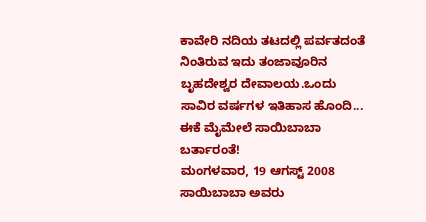ಕಾವೇರಿ ನದಿಯ ತಟದಲ್ಲಿ ಪರ್ವತದಂತೆ ನಿಂತಿರುವ ಇದು ತಂಜಾವೂರಿನ ಬೃಹದೇಶ್ವರ ದೇವಾಲಯ.ಒಂದು ಸಾವಿರ ವರ್ಷಗಳ ಇತಿಹಾಸ ಹೊಂದಿ...
ಈಕೆ ಮೈಮೇಲೆ ಸಾಯಿಬಾಬಾ ಬರ್ತಾರಂತೆ!
ಮಂಗಳವಾರ, 19 ಆಗಸ್ಟ್ 2008
ಸಾಯಿಬಾಬಾ ಅವರು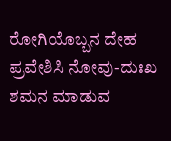ರೋಗಿಯೊಬ್ಬನ ದೇಹ ಪ್ರವೇಶಿಸಿ ನೋವು-ದುಃಖ ಶಮನ ಮಾಡುವ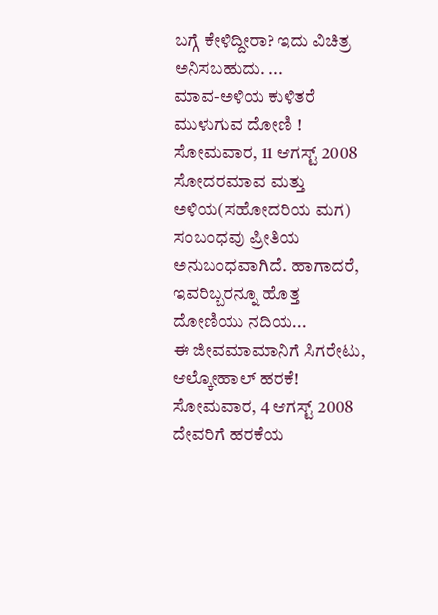ಬಗ್ಗೆ ಕೇಳಿದ್ದೀರಾ? ಇದು ವಿಚಿತ್ರ ಅನಿಸಬಹುದು. ...
ಮಾವ-ಅಳಿಯ ಕುಳಿತರೆ ಮುಳುಗುವ ದೋಣಿ !
ಸೋಮವಾರ, 11 ಆಗಸ್ಟ್ 2008
ಸೋದರಮಾವ ಮತ್ತು ಅಳಿಯ(ಸಹೋದರಿಯ ಮಗ) ಸಂಬಂಧವು ಪ್ರೀತಿಯ ಅನುಬಂಧವಾಗಿದೆ. ಹಾಗಾದರೆ, ಇವರಿಬ್ಬರನ್ನೂ ಹೊತ್ತ ದೋಣಿಯು ನದಿಯ...
ಈ ಜೀವಮಾಮಾನಿಗೆ ಸಿಗರೇಟು, ಆಲ್ಕೋಹಾಲ್ ಹರಕೆ!
ಸೋಮವಾರ, 4 ಆಗಸ್ಟ್ 2008
ದೇವರಿಗೆ ಹರಕೆಯ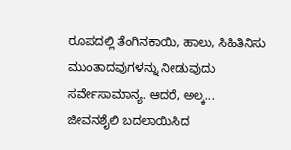ರೂಪದಲ್ಲಿ ತೆಂಗಿನಕಾಯಿ, ಹಾಲು, ಸಿಹಿತಿನಿಸು ಮುಂತಾದವುಗಳನ್ನು ನೀಡುವುದು ಸರ್ವೇಸಾಮಾನ್ಯ. ಆದರೆ, ಅಲ್ಕ...
ಜೀವನಶೈಲಿ ಬದಲಾಯಿಸಿದ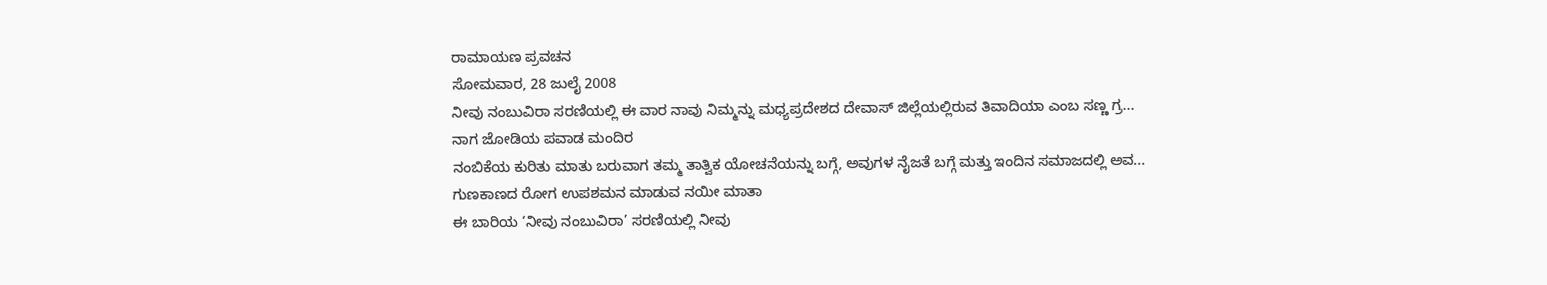ರಾಮಾಯಣ ಪ್ರವಚನ
ಸೋಮವಾರ, 28 ಜುಲೈ 2008
ನೀವು ನಂಬುವಿರಾ ಸರಣಿಯಲ್ಲಿ ಈ ವಾರ ನಾವು ನಿಮ್ಮನ್ನು ಮಧ್ಯಪ್ರದೇಶದ ದೇವಾಸ್ ಜಿಲ್ಲೆಯಲ್ಲಿರುವ ತಿವಾದಿಯಾ ಎಂಬ ಸಣ್ಣ ಗ್ರ...
ನಾಗ ಜೋಡಿಯ ಪವಾಡ ಮಂದಿರ
ನಂಬಿಕೆಯ ಕುರಿತು ಮಾತು ಬರುವಾಗ ತಮ್ಮ ತಾತ್ವಿಕ ಯೋಚನೆಯನ್ನು ಬಗ್ಗೆ, ಅವುಗಳ ನೈಜತೆ ಬಗ್ಗೆ ಮತ್ತು ಇಂದಿನ ಸಮಾಜದಲ್ಲಿ ಅವ...
ಗುಣಕಾಣದ ರೋಗ ಉಪಶಮನ ಮಾಡುವ ನಯೀ ಮಾತಾ
ಈ ಬಾರಿಯ ‘ನೀವು ನಂಬುವಿರಾ’ ಸರಣಿಯಲ್ಲಿ ನೀವು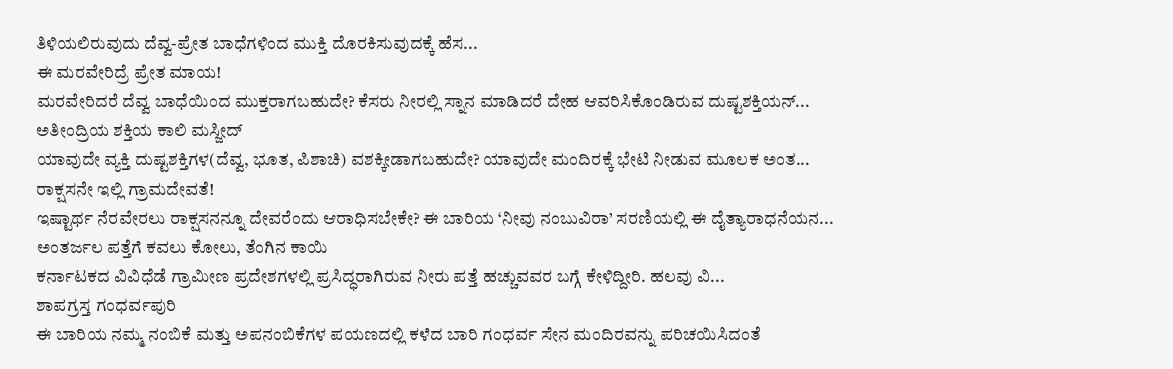ತಿಳಿಯಲಿರುವುದು ದೆವ್ವ-ಪ್ರೇತ ಬಾಧೆಗಳಿಂದ ಮುಕ್ತಿ ದೊರಕಿಸುವುದಕ್ಕೆ ಹೆಸ...
ಈ ಮರವೇರಿದ್ರೆ ಪ್ರೇತ ಮಾಯ!
ಮರವೇರಿದರೆ ದೆವ್ವ ಬಾಧೆಯಿಂದ ಮುಕ್ತರಾಗಬಹುದೇ? ಕೆಸರು ನೀರಲ್ಲಿ ಸ್ನಾನ ಮಾಡಿದರೆ ದೇಹ ಆವರಿಸಿಕೊಂಡಿರುವ ದುಷ್ಟಶಕ್ತಿಯನ್...
ಅತೀಂದ್ರಿಯ ಶಕ್ತಿಯ ಕಾಲಿ ಮಸ್ಜೀದ್
ಯಾವುದೇ ವ್ಯಕ್ತಿ ದುಷ್ಟಶಕ್ತಿಗಳ(ದೆವ್ವ, ಭೂತ, ಪಿಶಾಚಿ) ವಶಕ್ಕೀಡಾಗಬಹುದೇ? ಯಾವುದೇ ಮಂದಿರಕ್ಕೆ ಭೇಟಿ ನೀಡುವ ಮೂಲಕ ಅಂತ...
ರಾಕ್ಷಸನೇ ಇಲ್ಲಿ ಗ್ರಾಮದೇವತೆ!
ಇಷ್ಟಾರ್ಥ ನೆರವೇರಲು ರಾಕ್ಷಸನನ್ನೂ ದೇವರೆಂದು ಆರಾಧಿಸಬೇಕೇ? ಈ ಬಾರಿಯ ‘ನೀವು ನಂಬುವಿರಾ’ ಸರಣಿಯಲ್ಲಿ ಈ ದೈತ್ಯಾರಾಧನೆಯನ...
ಅಂತರ್ಜಲ ಪತ್ತೆಗೆ ಕವಲು ಕೋಲು, ತೆಂಗಿನ ಕಾಯಿ
ಕರ್ನಾಟಕದ ವಿವಿಧೆಡೆ ಗ್ರಾಮೀಣ ಪ್ರದೇಶಗಳಲ್ಲಿ ಪ್ರಸಿದ್ಧರಾಗಿರುವ ನೀರು ಪತ್ತೆ ಹಚ್ಚುವವರ ಬಗ್ಗೆ ಕೇಳಿದ್ದೀರಿ. ಹಲವು ವಿ...
ಶಾಪಗ್ರಸ್ತ ಗಂಧರ್ವಪುರಿ
ಈ ಬಾರಿಯ ನಮ್ಮ ನಂಬಿಕೆ ಮತ್ತು ಅಪನಂಬಿಕೆಗಳ ಪಯಣದಲ್ಲಿ ಕಳೆದ ಬಾರಿ ಗಂಧರ್ವ ಸೇನ ಮಂದಿರವನ್ನು ಪರಿಚಯಿಸಿದಂತೆ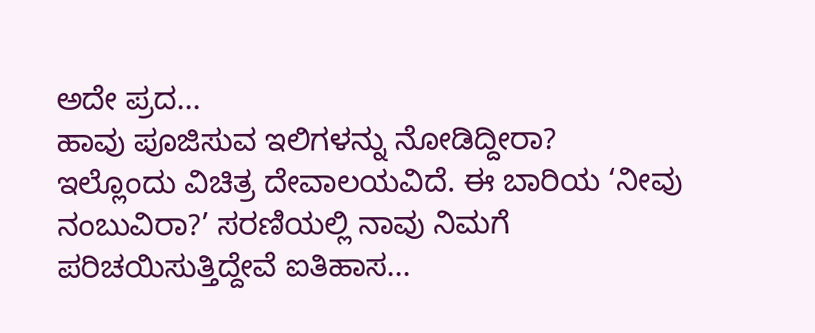ಅದೇ ಪ್ರದ...
ಹಾವು ಪೂಜಿಸುವ ಇಲಿಗಳನ್ನು ನೋಡಿದ್ದೀರಾ?
ಇಲ್ಲೊಂದು ವಿಚಿತ್ರ ದೇವಾಲಯವಿದೆ. ಈ ಬಾರಿಯ ‘ನೀವು ನಂಬುವಿರಾ?’ ಸರಣಿಯಲ್ಲಿ ನಾವು ನಿಮಗೆ ಪರಿಚಯಿಸುತ್ತಿದ್ದೇವೆ ಐತಿಹಾಸ...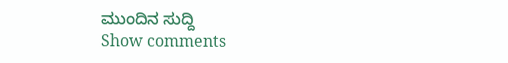ಮುಂದಿನ ಸುದ್ದಿ
Show comments